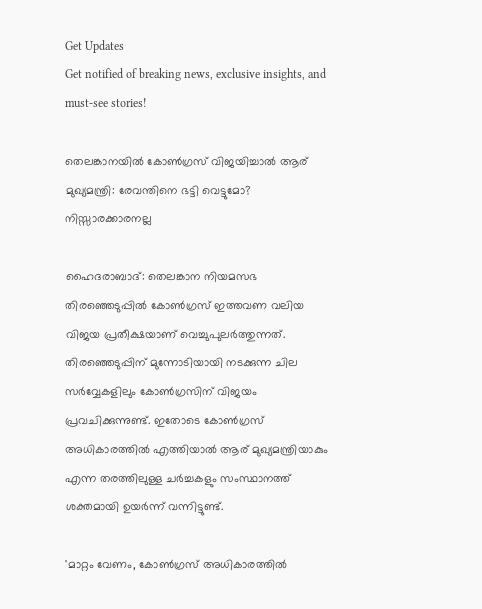Get Updates
Get notified of breaking news, exclusive insights, and must-see stories!

തെലങ്കാനയില്‍ കോണ്‍ഗ്രസ് വിജയിച്ചാല്‍ ആര് മുഖ്യമന്ത്രി: രേവന്തിനെ ഭട്ടി വെട്ടുമോ? നിസ്സാരക്കാരനല്ല

ഹൈദരാബാദ്: തെലങ്കാന നിയമസഭ തിരഞ്ഞെടുപ്പില്‍ കോണ്‍ഗ്രസ് ഇത്തവണ വലിയ വിജയ പ്രതീക്ഷയാണ് വെച്ചുപുലർത്തുന്നത്. തിരഞ്ഞെടുപ്പിന് മുന്നോടിയായി നടക്കുന്ന ചില സർവ്വേകളിലും കോണ്‍ഗ്രസിന് വിജയം പ്രവചിക്കുന്നുണ്ട്. ഇതോടെ കോണ്‍ഗ്രസ് അധികാരത്തില്‍ എത്തിയാല്‍ ആര് മുഖ്യമന്ത്രിയാകും എന്ന തരത്തിലുള്ള ചർച്ചകളും സംസ്ഥാനത്ത് ശക്തമായി ഉയർന്ന് വന്നിട്ടുണ്ട്.

'മാറ്റം വേണം, കോൺഗ്രസ് അധികാരത്തിൽ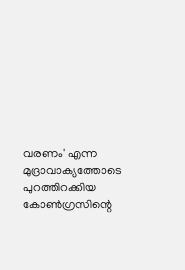വരണം' എന്ന മുദ്രാവാക്യത്തോടെ പുറത്തിറക്കിയ കോണ്‍ഗ്രസിന്റെ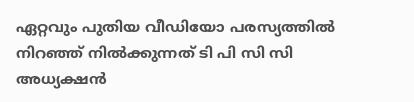ഏറ്റവും പുതിയ വീഡിയോ പരസ്യത്തില്‍ നിറഞ്ഞ് നില്‍ക്കുന്നത് ടി പി സി സി അധ്യക്ഷന്‍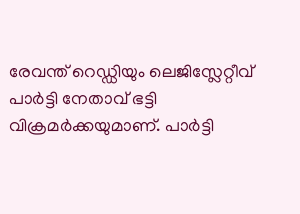രേവന്ത് റെഡ്ഡിയും ലെജിസ്ലേറ്റീവ് പാർട്ടി നേതാവ് ഭട്ടി വിക്രമർക്കയുമാണ്. പാർട്ടി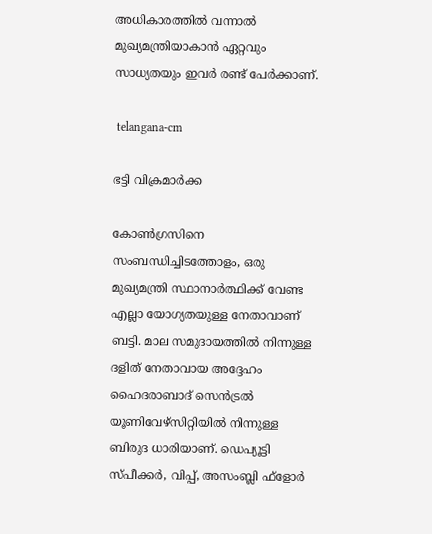അധികാരത്തില്‍ വന്നാല്‍ മുഖ്യമന്ത്രിയാകാന്‍ ഏറ്റവും സാധ്യതയും ഇവർ രണ്ട് പേർക്കാണ്.

 telangana-cm

ഭട്ടി വിക്രമാർക്ക

കോൺഗ്രസിനെ സംബന്ധിച്ചിടത്തോളം, ഒരു മുഖ്യമന്ത്രി സ്ഥാനാർത്ഥിക്ക് വേണ്ട എല്ലാ യോഗ്യതയുള്ള നേതാവാണ് ബട്ടി. മാല സമുദായത്തിൽ നിന്നുള്ള ദളിത് നേതാവായ അദ്ദേഹം ഹൈദരാബാദ് സെൻട്രൽ യൂണിവേഴ്‌സിറ്റിയിൽ നിന്നുള്ള ബിരുദ ധാരിയാണ്. ഡെപ്യൂട്ടി സ്പീക്കർ, വിപ്പ്, അസംബ്ലി ഫ്‌ളോർ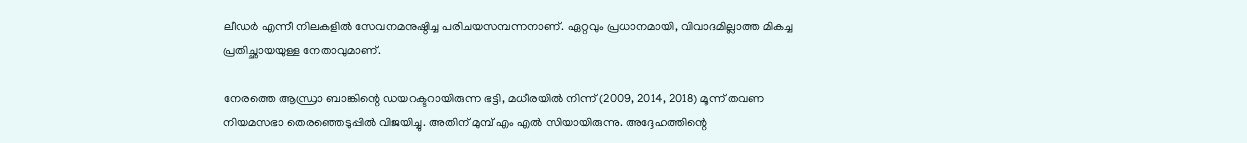ലീഡർ എന്നീ നിലകളിൽ സേവനമനുഷ്ഠിച്ച പരിചയസമ്പന്നനാണ്. ഏറ്റവും പ്രധാനമായി, വിവാദമില്ലാത്ത മികച്ച പ്രതിച്ഛായയുള്ള നേതാവുമാണ്.

നേരത്തെ ആന്ധ്രാ ബാങ്കിന്റെ ഡയറക്ടറായിരുന്ന ഭട്ടി, മധീരയിൽ നിന്ന് (2009, 2014, 2018) മൂന്ന് തവണ നിയമസഭാ തെരഞ്ഞെടുപ്പിൽ വിജയിച്ചു. അതിന് മുമ്പ് എം എല്‍ സിയായിരുന്നു. അദ്ദേഹത്തിന്റെ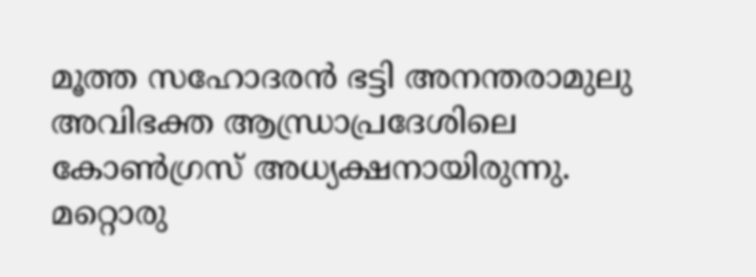മൂത്ത സഹോദരൻ ഭട്ടി അനന്തരാമുലു അവിഭക്ത ആന്ധ്രാപ്രദേശിലെ കോൺഗ്രസ് അധ്യക്ഷനായിരുന്നു. മറ്റൊരു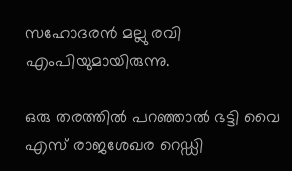സഹോദരൻ മല്ലു രവി എംപിയുമായിരുന്നു.

ഒരു തരത്തിൽ പറഞ്ഞാൽ ഭട്ടി വൈ എസ് രാജശേഖര റെഡ്ഡി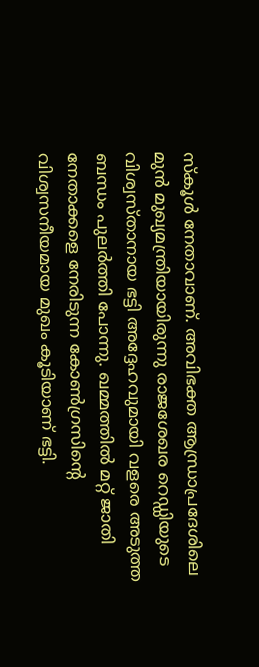സ്കൂൾ നേതാവാണ്. അവിഭക്ത ആന്ധ്രാപ്രദേശിലെ മുൻ മുഖ്യമന്ത്രിയായിരുന്നു രാജശേഖര റെഡ്ഡിയുടെ വിശ്വസ്താനായ ഭട്ടി അദ്ദേഹവുമായി വളരെ അടുത്ത ബന്ധം പുലർത്തി പോന്നു. ഖമ്മത്തിൽ മറ്റ് ജാതി നേതാക്കളെ നേരിടുന്ന കോണ്‍ഗ്രസിന്റെ വിശ്വസനീയമായ മുഖം കൂടിയാണ് ഭട്ടി.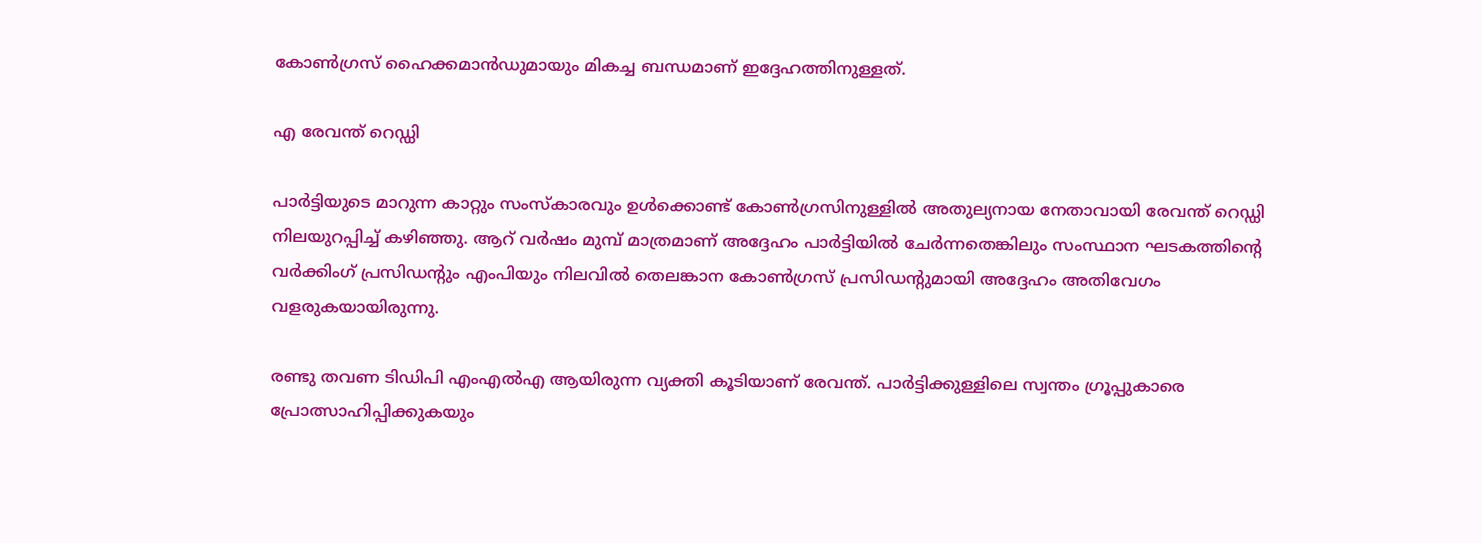കോണ്‍ഗ്രസ് ഹൈക്കമാന്‍ഡുമായും മികച്ച ബന്ധമാണ് ഇദ്ദേഹത്തിനുള്ളത്.

എ രേവന്ത് റെഡ്ഡി

പാർട്ടിയുടെ മാറുന്ന കാറ്റും സംസ്‌കാരവും ഉൾക്കൊണ്ട് കോൺഗ്രസിനുള്ളിൽ അതുല്യനായ നേതാവായി രേവന്ത് റെഡ്ഡി നിലയുറപ്പിച്ച് കഴിഞ്ഞു. ആറ് വർഷം മുമ്പ് മാത്രമാണ് അദ്ദേഹം പാർട്ടിയിൽ ചേർന്നതെങ്കിലും സംസ്ഥാന ഘടകത്തിന്റെ വർക്കിംഗ് പ്രസിഡന്റും എംപിയും നിലവിൽ തെലങ്കാന കോൺഗ്രസ് പ്രസിഡന്റുമായി അദ്ദേഹം അതിവേഗം വളരുകയായിരുന്നു.

രണ്ടു തവണ ടിഡിപി എംഎൽഎ ആയിരുന്ന വ്യക്തി കൂടിയാണ് രേവന്ത്. പാർട്ടിക്കുള്ളിലെ സ്വന്തം ഗ്രൂപ്പുകാരെ പ്രോത്സാഹിപ്പിക്കുകയും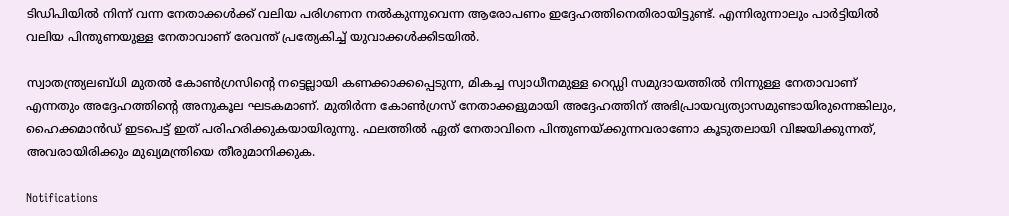ടിഡിപിയിൽ നിന്ന് വന്ന നേതാക്കള്‍ക്ക് വലിയ പരിഗണന നല്‍കുന്നുവെന്ന ആരോപണം ഇദ്ദേഹത്തിനെതിരായിട്ടുണ്ട്. എന്നിരുന്നാലും പാർട്ടിയില്‍ വലിയ പിന്തുണയുള്ള നേതാവാണ് രേവന്ത് പ്രത്യേകിച്ച് യുവാക്കൾക്കിടയിൽ.

സ്വാതന്ത്ര്യലബ്ധി മുതൽ കോൺഗ്രസിന്റെ നട്ടെല്ലായി കണക്കാക്കപ്പെടുന്ന, മികച്ച സ്വാധീനമുള്ള റെഡ്ഡി സമുദായത്തിൽ നിന്നുള്ള നേതാവാണ് എന്നതും അദ്ദേഹത്തിന്റെ അനുകൂല ഘടകമാണ്. മുതിർന്ന കോൺഗ്രസ് നേതാക്കളുമായി അദ്ദേഹത്തിന് അഭിപ്രായവ്യത്യാസമുണ്ടായിരുന്നെങ്കിലും, ഹൈക്കമാൻഡ് ഇടപെട്ട് ഇത് പരിഹരിക്കുകയായിരുന്നു. ഫലത്തില്‍ ഏത് നേതാവിനെ പിന്തുണയ്ക്കുന്നവരാണോ കൂടുതലായി വിജയിക്കുന്നത്, അവരായിരിക്കും മുഖ്യമന്ത്രിയെ തീരുമാനിക്കുക.

Notifications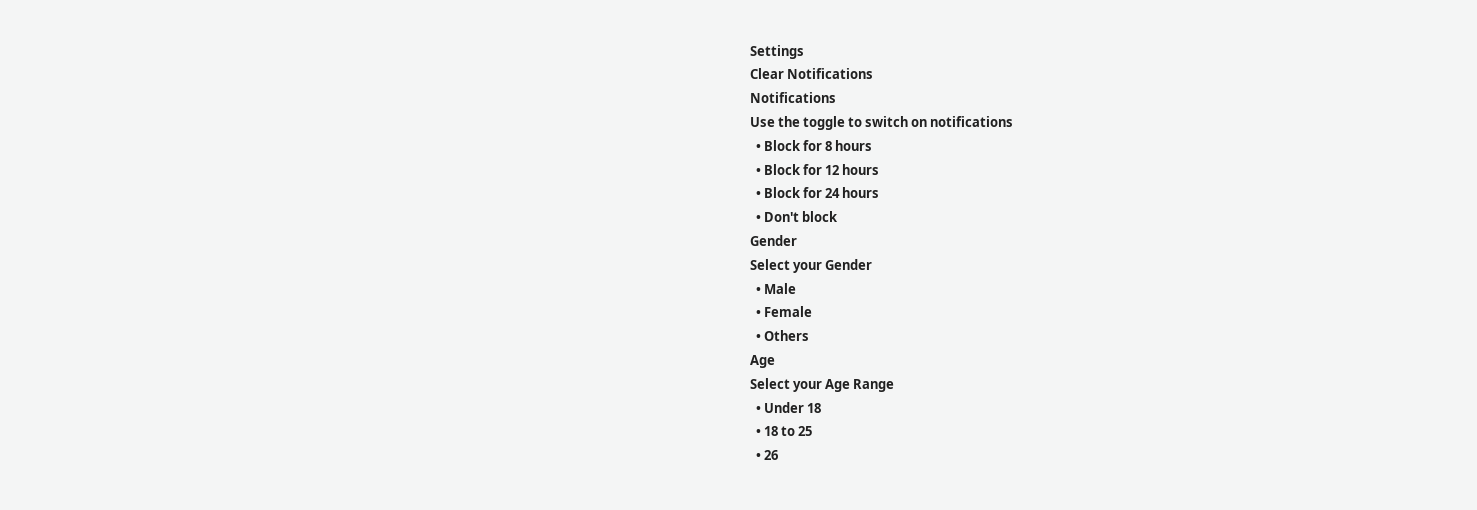Settings
Clear Notifications
Notifications
Use the toggle to switch on notifications
  • Block for 8 hours
  • Block for 12 hours
  • Block for 24 hours
  • Don't block
Gender
Select your Gender
  • Male
  • Female
  • Others
Age
Select your Age Range
  • Under 18
  • 18 to 25
  • 26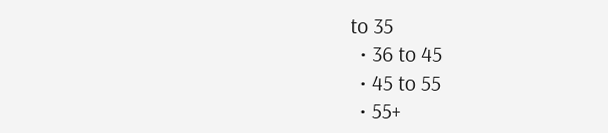to 35
  • 36 to 45
  • 45 to 55
  • 55+